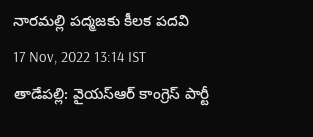నారమల్లి పద్మజకు కీలక పదవి
17 Nov, 2022 13:14 IST
తాడేపల్లి: వైయస్ఆర్ కాంగ్రెస్ పార్టీ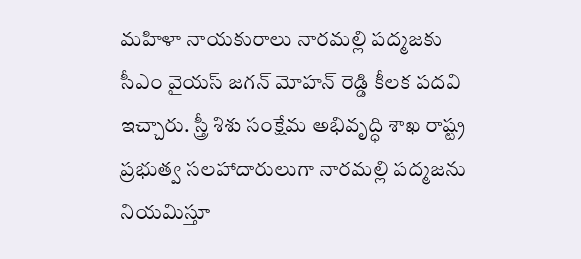మహిళా నాయకురాలు నారమల్లి పద్మజకు సీఎం వైయస్ జగన్ మోహన్ రెడ్డి కీలక పదవి ఇచ్చారు. స్త్రీ శిశు సంక్షేమ అభివృద్ధి శాఖ రాష్ట్ర ప్రభుత్వ సలహాదారులుగా నారమల్లి పద్మజను నియమిస్తూ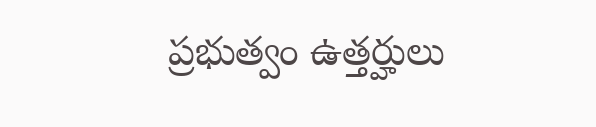ప్రభుత్వం ఉత్తర్హులు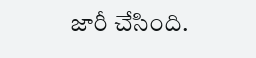జారీ చేసింది.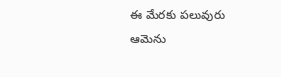ఈ మేరకు పలువురు ఆమెను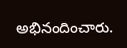అభినందించారు.